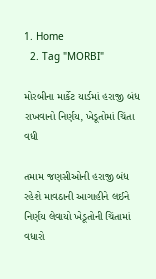1. Home
  2. Tag "MORBI"

મોરબીના માર્કેટ યાર્ડમાં હરાજી બંધ રાખવાનો નિર્ણય, ખેડૂતોમાં ચિંતા વધી

તમામ જણસીઓની હરાજી બંધ રહેશે માવઠાની આગાહીને લઈને નિર્ણય લેવાયો ખેડૂતોની ચિંતામાં વધારો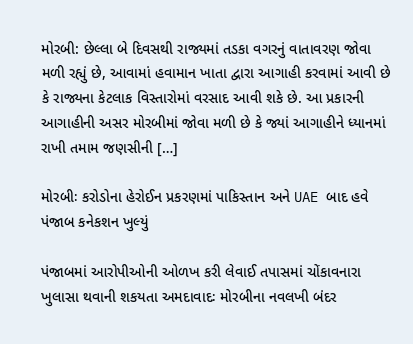મોરબી: છેલ્લા બે દિવસથી રાજ્યમાં તડકા વગરનું વાતાવરણ જોવા મળી રહ્યું છે, આવામાં હવામાન ખાતા દ્વારા આગાહી કરવામાં આવી છે કે રાજ્યના કેટલાક વિસ્તારોમાં વરસાદ આવી શકે છે. આ પ્રકારની આગાહીની અસર મોરબીમાં જોવા મળી છે કે જ્યાં આગાહીને ધ્યાનમાં રાખી તમામ જણસીની […]

મોરબીઃ કરોડોના હેરોઈન પ્રકરણમાં પાકિસ્તાન અને UAE બાદ હવે પંજાબ કનેકશન ખુલ્યું

પંજાબમાં આરોપીઓની ઓળખ કરી લેવાઈ તપાસમાં ચોંકાવનારા ખુલાસા થવાની શકયતા અમદાવાદઃ મોરબીના નવલખી બંદર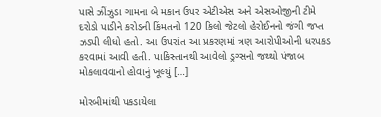પાસે ઝીંઝુડા ગામના બે મકાન ઉપર એટીએસ અને એસઓજીની ટીમે દરોડો પાડીને કરોડની કિંમતનો 120 કિલો જેટલો હેરોઈનનો જંગી જપ્ત ઝડપી લીધો હતો. આ ઉપરાંત આ પ્રકરણમાં ત્રણ આરોપીઓની ધરપકડ કરવામાં આવી હતી. પાકિસ્તાનથી આવેલો ડ્રગ્સનો જથ્થો પંજાબ મોકલાવવાનો હોવાનું ખૂલ્યું […]

મોરબીમાંથી પકડાયેલા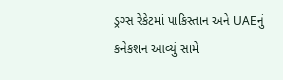ડ્રગ્સ રેકેટમાં પાકિસ્તાન અને UAEનું કનેકશન આવ્યું સામે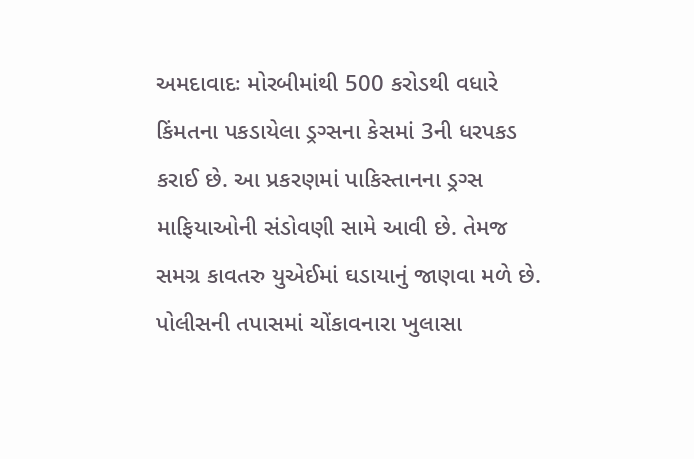અમદાવાદઃ મોરબીમાંથી 500 કરોડથી વધારે કિંમતના પકડાયેલા ડ્રગ્સના કેસમાં 3ની ધરપકડ કરાઈ છે. આ પ્રકરણમાં પાકિસ્તાનના ડ્રગ્સ માફિયાઓની સંડોવણી સામે આવી છે. તેમજ સમગ્ર કાવતરુ યુએઈમાં ઘડાયાનું જાણવા મળે છે. પોલીસની તપાસમાં ચોંકાવનારા ખુલાસા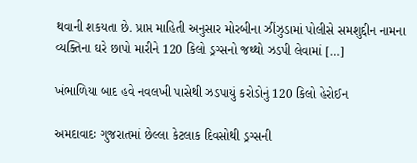થવાની શકયતા છે. પ્રાપ્ત માહિતી અનુસાર મોરબીના ઝીંઝુડામાં પોલીસે સમશુદ્દીન નામના વ્યક્તિના ઘરે છાપો મારીને 120 કિલો ડ્રગ્સનો જથ્થો ઝડપી લેવામાં […]

ખંભાળિયા બાદ હવે નવલખી પાસેથી ઝડપાયું કરોડોનું 120 કિલો હેરોઈન

અમદાવાદઃ ગુજરાતમાં છેલ્લા કેટલાક દિવસોથી ડ્રગ્સની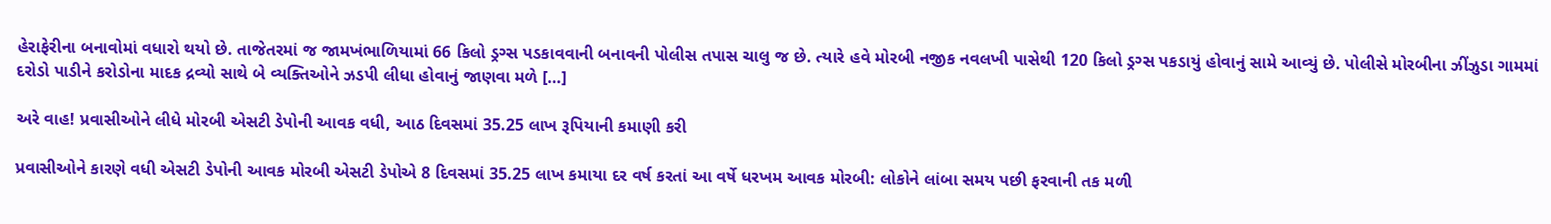હેરાફેરીના બનાવોમાં વધારો થયો છે. તાજેતરમાં જ જામખંભાળિયામાં 66 કિલો ડ્રગ્સ પડકાવવાની બનાવની પોલીસ તપાસ ચાલુ જ છે. ત્યારે હવે મોરબી નજીક નવલખી પાસેથી 120 કિલો ડ્રગ્સ પકડાયું હોવાનું સામે આવ્યું છે. પોલીસે મોરબીના ઝીંઝુડા ગામમાં દરોડો પાડીને કરોડોના માદક દ્રવ્યો સાથે બે વ્યક્તિઓને ઝડપી લીધા હોવાનું જાણવા મળે […]

અરે વાહ! પ્રવાસીઓને લીધે મોરબી એસટી ડેપોની આવક વધી, આઠ દિવસમાં 35.25 લાખ રૂપિયાની કમાણી કરી

પ્રવાસીઓને કારણે વધી એસટી ડેપોની આવક મોરબી એસટી ડેપોએ 8 દિવસમાં 35.25 લાખ કમાયા દર વર્ષ કરતાં આ વર્ષે ધરખમ આવક મોરબી: લોકોને લાંબા સમય પછી ફરવાની તક મળી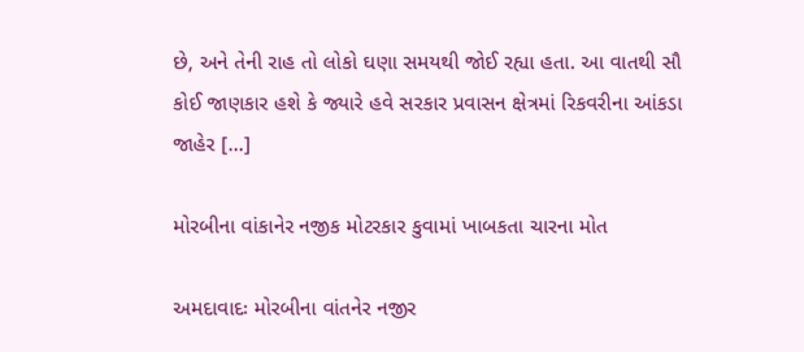છે, અને તેની રાહ તો લોકો ઘણા સમયથી જોઈ રહ્યા હતા. આ વાતથી સૌ કોઈ જાણકાર હશે કે જ્યારે હવે સરકાર પ્રવાસન ક્ષેત્રમાં રિકવરીના આંકડા જાહેર […]

મોરબીના વાંકાનેર નજીક મોટરકાર કુવામાં ખાબકતા ચારના મોત

અમદાવાદઃ મોરબીના વાંતનેર નજીર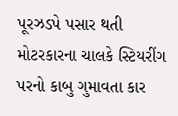પૂરઝડપે પસાર થતી મોટરકારના ચાલકે સ્ટિયરીંગ પરનો કાબુ ગુમાવતા કાર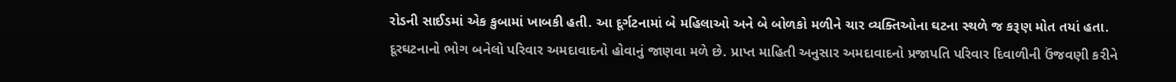રોડની સાઈડમાં એક કુબામાં ખાબકી હતી. આ દૂર્ગટનામાં બે મહિલાઓ અને બે બોળકો મળીને ચાર વ્યક્તિઓના ઘટના સ્થળે જ કરૂણ મોત તયાં હતા. દૂરઘટનાનો ભોગ બનેલો પરિવાર અમદાવાદનો હોવાનું જાણવા મળે છે. પ્રાપ્ત માહિતી અનુસાર અમદાવાદનો પ્રજાપતિ પરિવાર દિવાળીની ઉંજવણી કરીને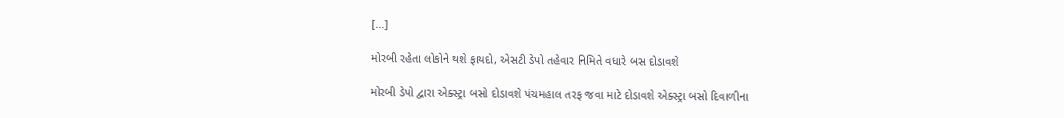[…]

મોરબી રહેતા લોકોને થશે ફાયદો, એસટી ડેપો તહેવાર નિમિતે વધારે બસ દોડાવશે

મોરબી ડેપો દ્વારા એક્સ્ટ્રા બસો દોડાવશે પંચમહાલ તરફ જવા માટે દોડાવશે એક્સ્ટ્રા બસો દિવાળીના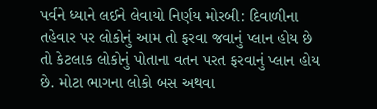પર્વને ધ્યાને લઈને લેવાયો નિર્ણય મોરબી: દિવાળીના તહેવાર પર લોકોનું આમ તો ફરવા જવાનું પ્લાન હોય છે તો કેટલાક લોકોનું પોતાના વતન પરત ફરવાનું પ્લાન હોય છે. મોટા ભાગના લોકો બસ અથવા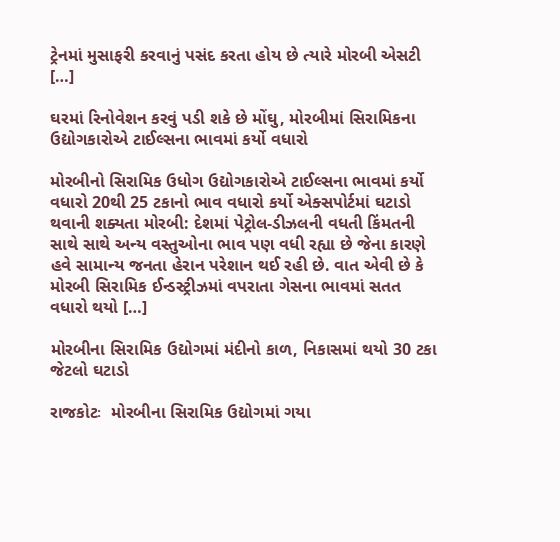ટ્રેનમાં મુસાફરી કરવાનું પસંદ કરતા હોય છે ત્યારે મોરબી એસટી […]

ઘરમાં રિનોવેશન કરવું પડી શકે છે મોંઘુ, મોરબીમાં સિરામિકના ઉદ્યોગકારોએ ટાઈલ્સના ભાવમાં કર્યો વધારો

મોરબીનો સિરામિક ઉધોગ ઉદ્યોગકારોએ ટાઈલ્સના ભાવમાં કર્યો વધારો 20થી 25 ટકાનો ભાવ વધારો કર્યો એક્સપોર્ટમાં ઘટાડો થવાની શક્યતા મોરબી: દેશમાં પેટ્રોલ-ડીઝલની વધતી કિંમતની સાથે સાથે અન્ય વસ્તુઓના ભાવ પણ વધી રહ્યા છે જેના કારણે હવે સામાન્ય જનતા હેરાન પરેશાન થઈ રહી છે. વાત એવી છે કે મોરબી સિરામિક ઈન્ડસ્ટ્રીઝમાં વપરાતા ગેસના ભાવમાં સતત વધારો થયો […]

મોરબીના સિરામિક ઉદ્યોગમાં મંદીનો કાળ, નિકાસમાં થયો 30 ટકા જેટલો ઘટાડો

રાજકોટઃ  મોરબીના સિરામિક ઉદ્યોગમાં ગયા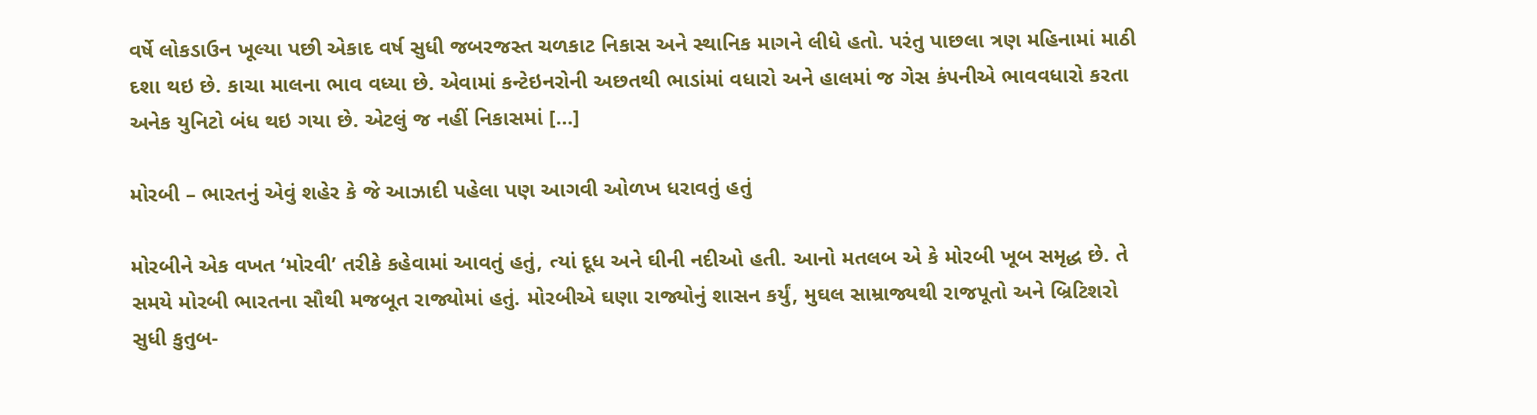વર્ષે લોકડાઉન ખૂલ્યા પછી એકાદ વર્ષ સુધી જબરજસ્ત ચળકાટ નિકાસ અને સ્થાનિક માગને લીધે હતો. પરંતુ પાછલા ત્રણ મહિનામાં માઠી દશા થઇ છે. કાચા માલના ભાવ વધ્યા છે. એવામાં કન્ટેઇનરોની અછતથી ભાડાંમાં વધારો અને હાલમાં જ ગેસ કંપનીએ ભાવવધારો કરતા અનેક યુનિટો બંધ થઇ ગયા છે. એટલું જ નહીં નિકાસમાં […]

મોરબી – ભારતનું એવું શહેર કે જે આઝાદી પહેલા પણ આગવી ઓળખ ધરાવતું હતું

મોરબીને એક વખત ‘મોરવી’ તરીકે કહેવામાં આવતું હતું, ત્યાં દૂધ અને ઘીની નદીઓ હતી. આનો મતલબ એ કે મોરબી ખૂબ સમૃદ્ધ છે. તે સમયે મોરબી ભારતના સૌથી મજબૂત રાજ્યોમાં હતું. મોરબીએ ઘણા રાજ્યોનું શાસન કર્યું, મુઘલ સામ્રાજ્યથી રાજપૂતો અને બ્રિટિશરો સુધી કુતુબ-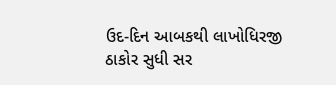ઉદ-દિન આબકથી લાખોધિરજી ઠાકોર સુધી સર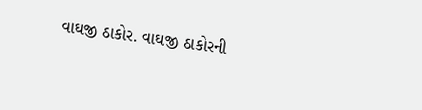વાઘજી ઠાકોર. વાઘજી ઠાકોરની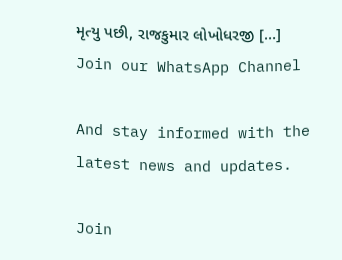મૃત્યુ પછી, રાજકુમાર લોખોધરજી […]
Join our WhatsApp Channel

And stay informed with the latest news and updates.

Join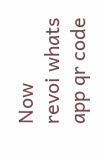Now
revoi whats app qr code